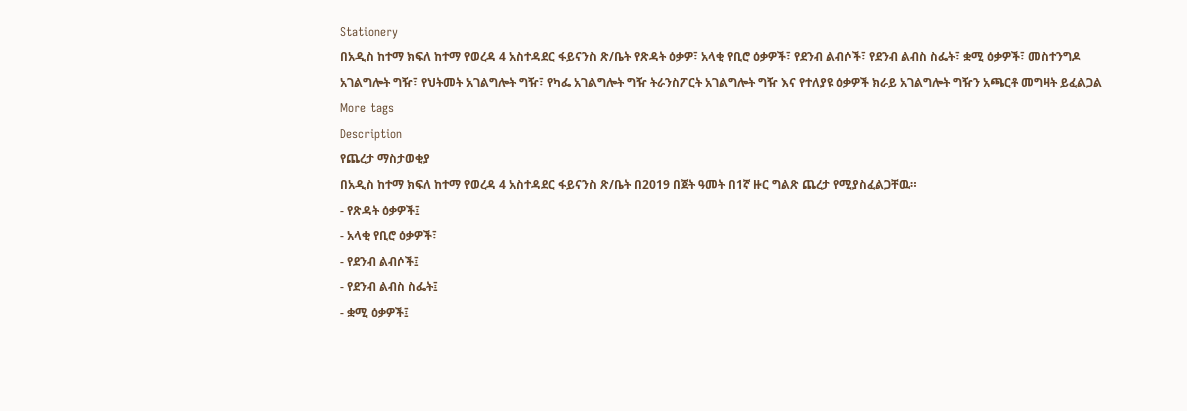Stationery
በአዲስ ከተማ ክፍለ ከተማ የወረዳ 4 አስተዳደር ፋይናንስ ጽ/ቤት የጽዳት ዕቃዎ፣ አላቂ የቢሮ ዕቃዎች፣ የደንብ ልብሶች፣ የደንብ ልብስ ስፌት፣ ቋሚ ዕቃዎች፣ መስተንግዶ አገልግሎት ግዥ፣ የህትመት አገልግሎት ግዥ፣ የካፌ አገልግሎት ግዥ ትራንስፖርት አገልግሎት ግዥ እና የተለያዩ ዕቃዎች ክራይ አገልግሎት ግዥን አጫርቶ መግዛት ይፈልጋል
More tags
Description
የጨረታ ማስታወቂያ
በአዲስ ከተማ ክፍለ ከተማ የወረዳ 4 አስተዳደር ፋይናንስ ጽ/ቤት በ2019 በጀት ዓመት በ1ኛ ዙር ግልጽ ጨረታ የሚያስፈልጋቸዉ።
- የጽዳት ዕቃዎች፤
- አላቂ የቢሮ ዕቃዎች፣
- የደንብ ልብሶች፤
- የደንብ ልብስ ስፌት፤
- ቋሚ ዕቃዎች፤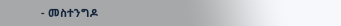- መስተንግዶ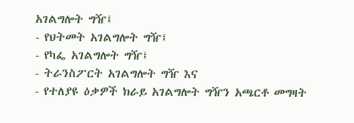አገልግሎት ግዥ፤
- የህትመት አገልግሎት ግዥ፤
- የካፌ አገልግሎት ግዥ፤
- ትራንስፖርት አገልግሎት ግዥ እና
- የተለያዩ ዕቃዎች ክራይ አገልግሎት ግዥን አጫርቶ መግዛት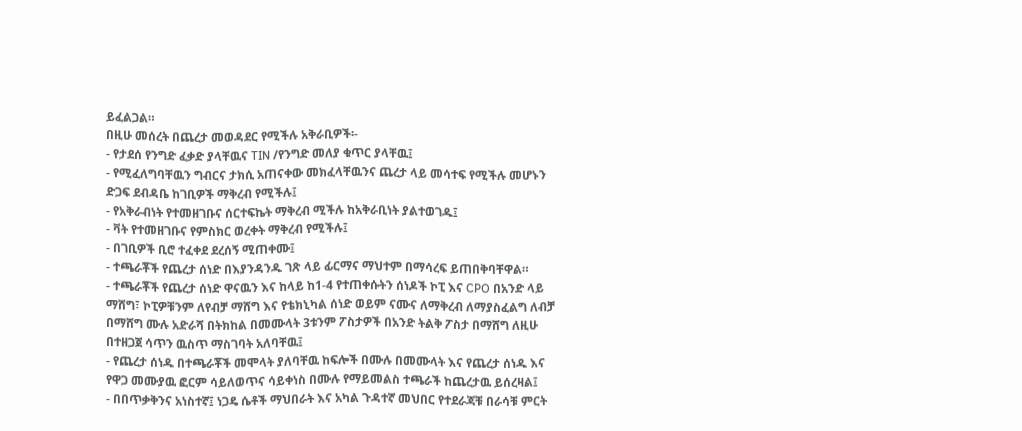ይፈልጋል።
በዚሁ መሰረት በጨረታ መወዳደር የሚችሉ አቅራቢዎች፡-
- የታደሰ የንግድ ፈቃድ ያላቸዉና TIN /የንግድ መለያ ቁጥር ያላቸዉ፤
- የሚፈለግባቸዉን ግብርና ታክሲ አጠናቀው መክፈላቸዉንና ጨረታ ላይ መሳተፍ የሚችሉ መሆኑን ድጋፍ ደብዳቤ ከገቢዎች ማቅረብ የሚችሉ፤
- የአቅራብነት የተመዘገቡና ሰርተፍኬት ማቅረብ ሚችሉ ከአቅራቢነት ያልተወገዱ፤
- ቫት የተመዘገቡና የምስክር ወረቀት ማቅረብ የሚችሉ፤
- በገቢዎች ቢሮ ተፈቀደ ደረሰኝ ሚጠቀሙ፤
- ተጫራቾች የጨረታ ሰነድ በእያንዳንዱ ገጽ ላይ ፊርማና ማህተም በማሳረፍ ይጠበቅባቸዋል።
- ተጫራቾች የጨረታ ሰነድ ዋናዉን እና ከላይ ከ1-4 የተጠቀሱትን ሰነዶች ኮፒ እና CPO በአንድ ላይ ማሸግ፣ ኮፒዎቹንም ለየብቻ ማሸግ እና የቴክኒካል ሰነድ ወይም ናሙና ለማቅረብ ለማያስፈልግ ለብቻ በማሸግ ሙሉ አድራሻ በትክከል በመሙላት 3ቱንም ፖስታዎች በአንድ ትልቅ ፖስታ በማሸግ ለዚሁ በተዘጋጀ ሳጥን ዉስጥ ማስገባት አለባቸዉ፤
- የጨረታ ሰነዱ በተጫራቾች መሞላት ያለባቸዉ ከፍሎች በሙሉ በመሙላት እና የጨረታ ሰነዱ እና የዋጋ መሙያዉ ፎርም ሳይለወጥና ሳይቀነስ በሙሉ የማይመልስ ተጫራች ከጨረታዉ ይሰረዛል፤
- በበጥቃቅንና አነስተኛ፤ ነጋዴ ሴቶች ማህበራት እና አካል ጉዳተኛ መህበር የተደራጃቹ በራሳቹ ምርት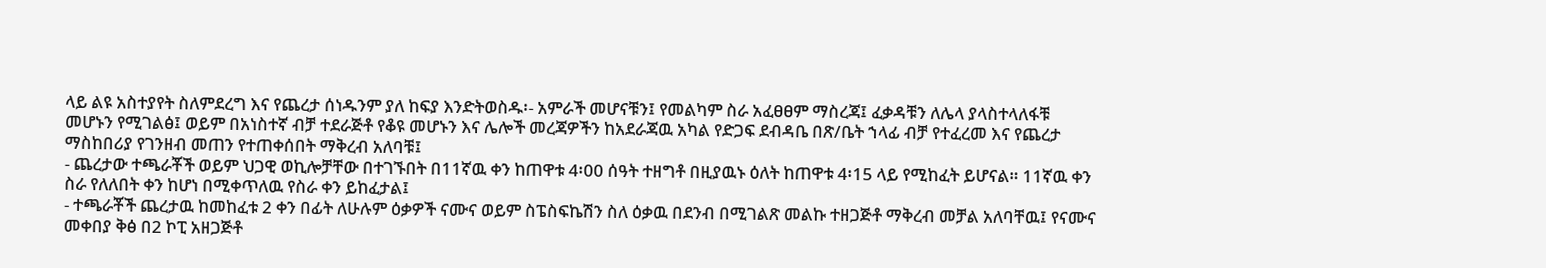ላይ ልዩ አስተያየት ስለምደረግ እና የጨረታ ሰነዱንም ያለ ከፍያ እንድትወስዱ፡- አምራች መሆናቹን፤ የመልካም ስራ አፈፀፀም ማስረጃ፤ ፈቃዳቹን ለሌላ ያላስተላለፋቹ መሆኑን የሚገልፅ፤ ወይም በአነስተኛ ብቻ ተደራጅቶ የቆዩ መሆኑን እና ሌሎች መረጃዎችን ከአደራጃዉ አካል የድጋፍ ደብዳቤ በጽ/ቤት ኀላፊ ብቻ የተፈረመ እና የጨረታ ማስከበሪያ የገንዘብ መጠን የተጠቀሰበት ማቅረብ አለባቹ፤
- ጨረታው ተጫራቾች ወይም ህጋዊ ወኪሎቻቸው በተገኙበት በ11ኛዉ ቀን ከጠዋቱ 4፡00 ሰዓት ተዘግቶ በዚያዉኑ ዕለት ከጠዋቱ 4፡15 ላይ የሚከፈት ይሆናል። 11ኛዉ ቀን ስራ የለለበት ቀን ከሆነ በሚቀጥለዉ የስራ ቀን ይከፈታል፤
- ተጫራቾች ጨረታዉ ከመከፈቱ 2 ቀን በፊት ለሁሉም ዕቃዎች ናሙና ወይም ስፔስፍኬሽን ስለ ዕቃዉ በደንብ በሚገልጽ መልኩ ተዘጋጅቶ ማቅረብ መቻል አለባቸዉ፤ የናሙና መቀበያ ቅፅ በ2 ኮፒ አዘጋጅቶ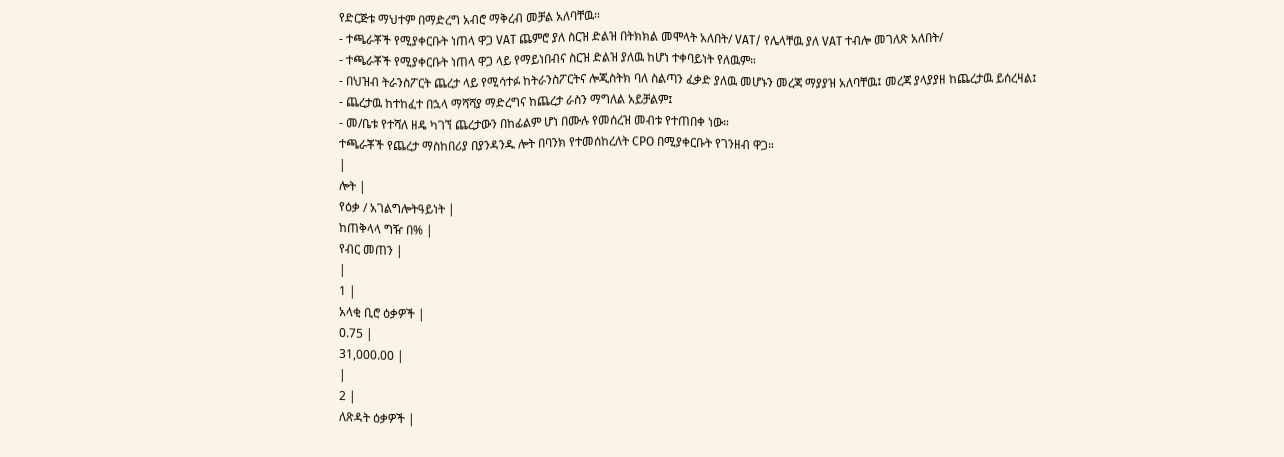የድርጅቱ ማህተም በማድረግ አብሮ ማቅረብ መቻል አለባቸዉ።
- ተጫራቾች የሚያቀርቡት ነጠላ ዋጋ VAT ጨምሮ ያለ ስርዝ ድልዝ በትክክል መሞላት አለበት/ VAT/ የሌላቸዉ ያለ VAT ተብሎ መገለጽ አለበት/
- ተጫራቾች የሚያቀርቡት ነጠላ ዋጋ ላይ የማይነበብና ስርዝ ድልዝ ያለዉ ከሆነ ተቀባይነት የለዉም።
- በህዝብ ትራንስፖርት ጨረታ ላይ የሚሳተፉ ከትራንስፖርትና ሎጂስትክ ባለ ስልጣን ፈቃድ ያለዉ መሆኑን መረጃ ማያያዝ አለባቸዉ፤ መረጃ ያላያያዘ ከጨረታዉ ይሰረዛል፤
- ጨረታዉ ከተከፈተ በኋላ ማሻሻያ ማድረግና ከጨረታ ራስን ማግለል አይቻልም፤
- መ/ቤቱ የተሻለ ዘዴ ካገኘ ጨረታውን በከፊልም ሆነ በሙሉ የመሰረዝ መብቱ የተጠበቀ ነው።
ተጫራቾች የጨረታ ማስከበሪያ በያንዳንዱ ሎት በባንክ የተመሰከረለት CPO በሚያቀርቡት የገንዘብ ዋጋ።
|
ሎት |
የዕቃ / አገልግሎትዓይነት |
ከጠቅላላ ግዥ በ% |
የብር መጠን |
|
1 |
አላቂ ቢሮ ዕቃዎች |
0.75 |
31,000.00 |
|
2 |
ለጽዳት ዕቃዎች |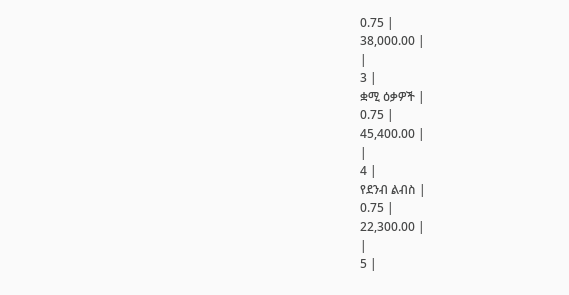0.75 |
38,000.00 |
|
3 |
ቋሚ ዕቃዎች |
0.75 |
45,400.00 |
|
4 |
የደንብ ልብስ |
0.75 |
22,300.00 |
|
5 |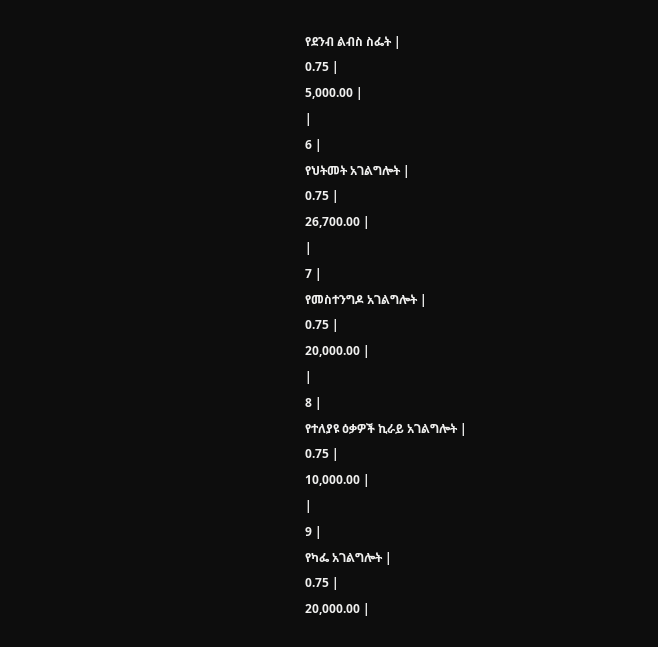የደንብ ልብስ ስፌት |
0.75 |
5,000.00 |
|
6 |
የህትመት አገልግሎት |
0.75 |
26,700.00 |
|
7 |
የመስተንግዶ አገልግሎት |
0.75 |
20,000.00 |
|
8 |
የተለያዩ ዕቃዎች ኪራይ አገልግሎት |
0.75 |
10,000.00 |
|
9 |
የካፌ አገልግሎት |
0.75 |
20,000.00 |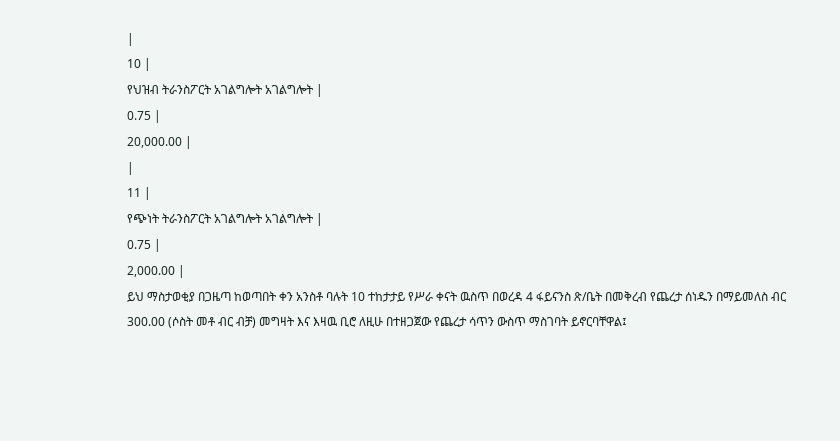|
10 |
የህዝብ ትራንስፖርት አገልግሎት አገልግሎት |
0.75 |
20,000.00 |
|
11 |
የጭነት ትራንስፖርት አገልግሎት አገልግሎት |
0.75 |
2,000.00 |
ይህ ማስታወቂያ በጋዜጣ ከወጣበት ቀን አንስቶ ባሉት 10 ተከታታይ የሥራ ቀናት ዉስጥ በወረዳ 4 ፋይናንስ ጽ/ቤት በመቅረብ የጨረታ ሰነዱን በማይመለስ ብር 300.00 (ሶስት መቶ ብር ብቻ) መግዛት እና እዛዉ ቢሮ ለዚሁ በተዘጋጀው የጨረታ ሳጥን ውስጥ ማስገባት ይኖርባቸዋል፤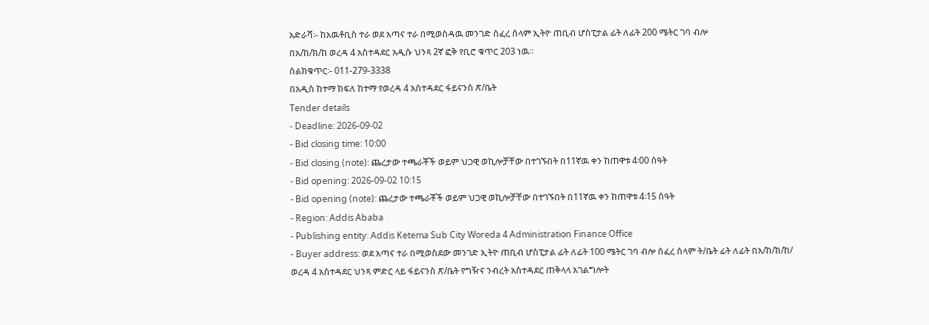አድራሻ፡- ከአዉቶቢስ ተራ ወደ አጣና ተራ በሚወስዳዉ መንገድ ሰፈረ ሰላም ኢትዮ ጠቢብ ሆስፒታል ፊት ለፊት 200 ሜትር ገባ ብሎ
በአ/ከ/ክ/ከ ወረዳ 4 አስተዳደር አዲሱ ህንጻ 2ኛ ፎቅ የቢሮ ቁጥር 203 ነዉ።
ስልክቁጥር፡- 011-279-3338
በአዲስ ከተማ ክፍለ ከተማ የወረዳ 4 አስተዳደር ፋይናንስ ጽ/ቤት
Tender details
- Deadline: 2026-09-02
- Bid closing time: 10:00
- Bid closing (note): ጨረታው ተጫራቾች ወይም ህጋዊ ወኪሎቻቸው በተገኙበት በ11ኛዉ ቀን ከጠዋቱ 4፡00 ሰዓት
- Bid opening: 2026-09-02 10:15
- Bid opening (note): ጨረታው ተጫራቾች ወይም ህጋዊ ወኪሎቻቸው በተገኙበት በ11ኛዉ ቀን ከጠዋቱ 4፡15 ሰዓት
- Region: Addis Ababa
- Publishing entity: Addis Ketema Sub City Woreda 4 Administration Finance Office
- Buyer address: ወደ አጣና ተራ በሚወስደው መንገድ ኢትዮ ጠቢብ ሆስፒታል ፊት ለፊት 100 ሜትር ገባ ብሎ ሰፈረ ሰላም ት/ቤት ፊት ለፊት በአ/ከ/ክ/ከ/ ወረዳ 4 አስተዳደር ህንጻ ምድር ላይ ፋይናንስ ጽ/ቤት የግዥና ንብረት አስተዳደር ጠቅላላ አገልግሎት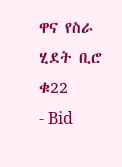ዋና የስራ ሂደት ቢሮ ቁ22
- Bid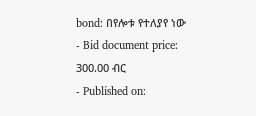bond: በየሎቱ የተለያየ ነው
- Bid document price: 300.00 ብር
- Published on: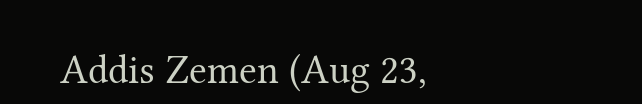Addis Zemen (Aug 23,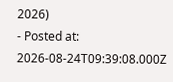2026)
- Posted at: 2026-08-24T09:39:08.000Z